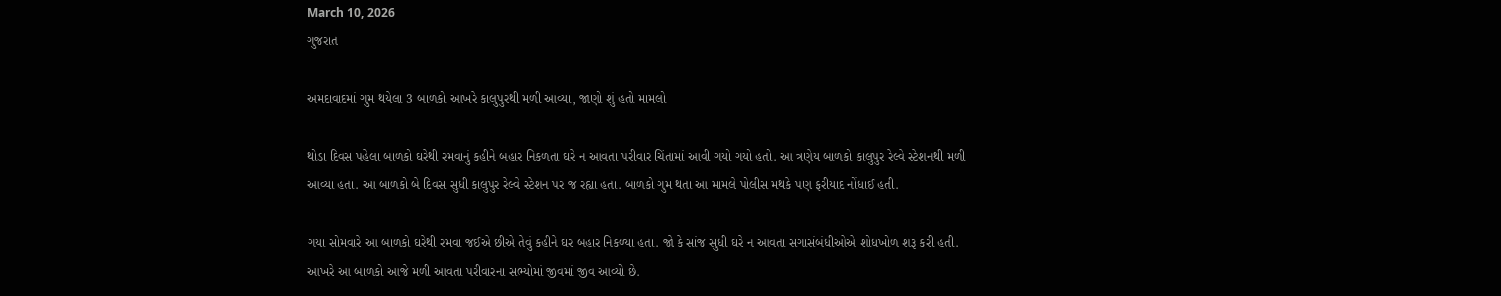March 10, 2026
ગુજરાત

અમદાવાદમાં ગુમ થયેલા 3 બાળકો આખરે કાલુપુરથી મળી આવ્યા, જાણો શું હતો મામલો

થોડા દિવસ પહેલા બાળકો ઘરેથી રમવાનું કહીને બહાર નિકળતા ઘરે ન આવતા પરીવાર ચિંતામાં આવી ગયો ગયો હતો. આ ત્રણેય બાળકો કાલુપુર રેલ્વે સ્ટેશનથી મળી આવ્યા હતા. આ બાળકો બે દિવસ સુધી કાલુપુર રેલ્વે સ્ટેશન પર જ રહ્યા હતા. બાળકો ગુમ થતા આ મામલે પોલીસ મથકે પણ ફરીયાદ નોંધાઈ હતી.

ગયા સોમવારે આ બાળકો ઘરેથી રમવા જઈએ છીએ તેવું કહીને ઘર બહાર નિકળ્યા હતા. જો કે સાંજ સુધી ઘરે ન આવતા સગાસંબંધીઓએ શોધખોળ શરૂ કરી હતી. આખરે આ બાળકો આજે મળી આવતા પરીવારના સભ્યોમાં જીવમાં જીવ આવ્યો છે.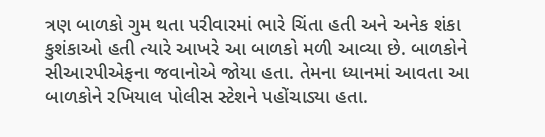ત્રણ બાળકો ગુમ થતા પરીવારમાં ભારે ચિંતા હતી અને અનેક શંકા કુશંકાઓ હતી ત્યારે આખરે આ બાળકો મળી આવ્યા છે. બાળકોને સીઆરપીએફના જવાનોએ જોયા હતા. તેમના ધ્યાનમાં આવતા આ બાળકોને રખિયાલ પોલીસ સ્ટેશને પહોંચાડ્યા હતા.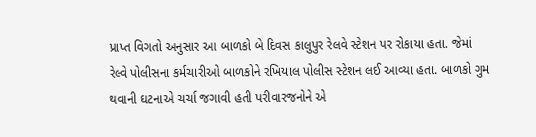પ્રાપ્ત વિગતો અનુસાર આ બાળકો બે દિવસ કાલુપુર રેલવે સ્ટેશન પર રોકાયા હતા. જેમાં રેલ્વે પોલીસના કર્મચારીઓ બાળકોને રખિયાલ પોલીસ સ્ટેશન લઈ આવ્યા હતા. બાળકો ગુમ થવાની ઘટનાએ ચર્ચા જગાવી હતી પરીવારજનોને એ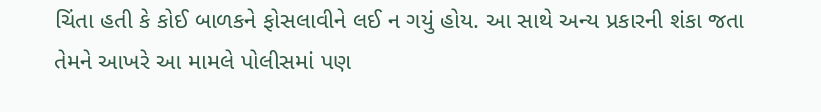ચિંતા હતી કે કોઈ બાળકને ફોસલાવીને લઈ ન ગયું હોય. આ સાથે અન્ય પ્રકારની શંકા જતા તેમને આખરે આ મામલે પોલીસમાં પણ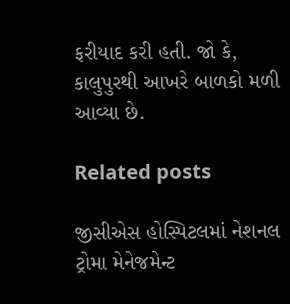ફરીયાદ કરી હતી. જો કે, કાલુપુરથી આખરે બાળકો મળી આવ્યા છે.

Related posts

જીસીએસ હોસ્પિટલમાં નેશનલ ટ્રોમા મેનેજમેન્ટ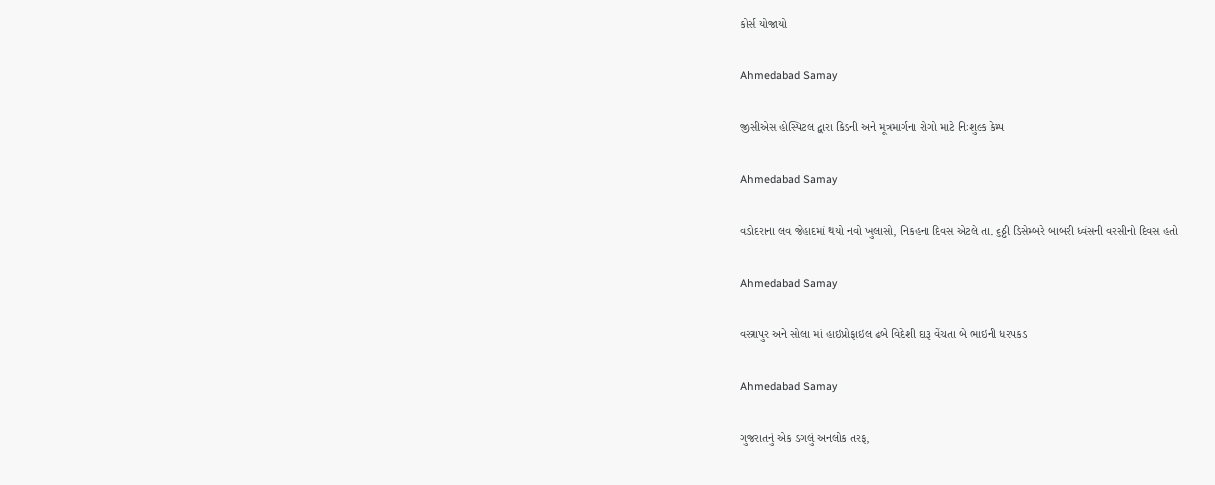કોર્સ યોજાયો

Ahmedabad Samay

જીસીએસ હોસ્પિટલ દ્વારા કિડની અને મૂત્રમાર્ગના રોગો માટે નિઃશુલ્ક કેમ્પ

Ahmedabad Samay

વડોદરાના લવ જેહાદમાં થયો નવો ખુલાસો, નિકહના દિવસ એટલે તા. ૬ઠ્ઠી ડિસેમ્બરે બાબરી ધ્વંસની વરસીનો દિવસ હતો

Ahmedabad Samay

વસ્ત્રાપુર અને સોલા માં હાઇપ્રોફાઇલ ઢબે વિદેશી દારૂ વેંચતા બે ભાઇની ધરપકડ

Ahmedabad Samay

ગુજરાતનું એક ડગલું અનલોક તરફ,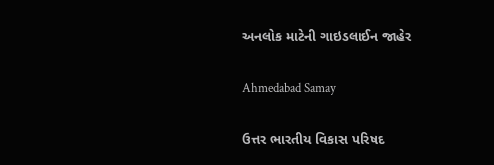અનલોક માટેની ગાઇડલાઈન જાહેર

Ahmedabad Samay

ઉત્તર ભારતીય વિકાસ પરિષદ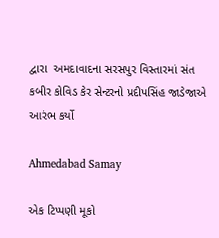દ્વારા  અમદાવાદના સરસપુર વિસ્તારમાં સંત કબીર કોવિડ કેર સેન્ટરનો પ્રદીપસિંહ જાડેજાએ આરંભ કર્યો

Ahmedabad Samay

એક ટિપ્પણી મૂકો